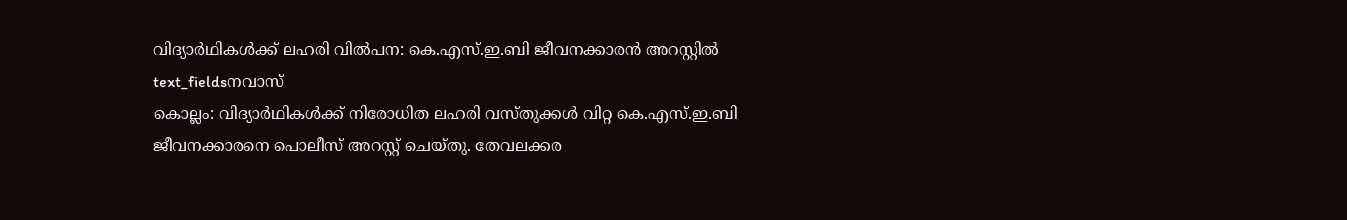വിദ്യാർഥികൾക്ക് ലഹരി വിൽപന: കെ.എസ്.ഇ.ബി ജീവനക്കാരൻ അറസ്റ്റിൽ
text_fieldsനവാസ്
കൊല്ലം: വിദ്യാർഥികൾക്ക് നിരോധിത ലഹരി വസ്തുക്കൾ വിറ്റ കെ.എസ്.ഇ.ബി ജീവനക്കാരനെ പൊലീസ് അറസ്റ്റ് ചെയ്തു. തേവലക്കര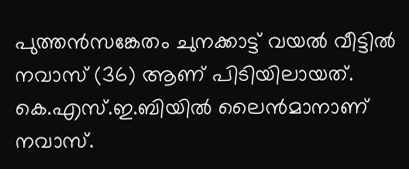പുത്തൻസങ്കേതം ചുനക്കാട്ട് വയൽ വീട്ടിൽ നവാസ് (36) ആണ് പിടിയിലായത്. കെ.എസ്.ഇ.ബിയിൽ ലൈൻമാനാണ് നവാസ്.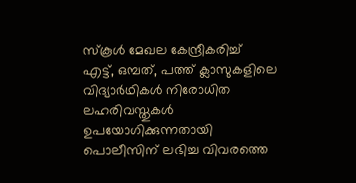സ്കൂൾ മേഖല കേന്ദ്രീകരിച്ച് എട്ട്, ഒമ്പത്, പത്ത് ക്ലാസുകളിലെ വിദ്യാർഥികൾ നിരോധിത ലഹരിവസ്തുകൾ ഉപയോഗിക്കുന്നതായി പൊലീസിന് ലഭിച്ച വിവരത്തെ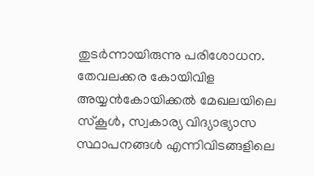തുടർന്നായിരുന്നു പരിശോധന.
തേവലക്കര കോയിവിള അയ്യൻകോയിക്കൽ മേഖലയിലെ സ്കൂൾ, സ്വകാര്യ വിദ്യാഭ്യാസ സ്ഥാപനങ്ങൾ എന്നിവിടങ്ങളിലെ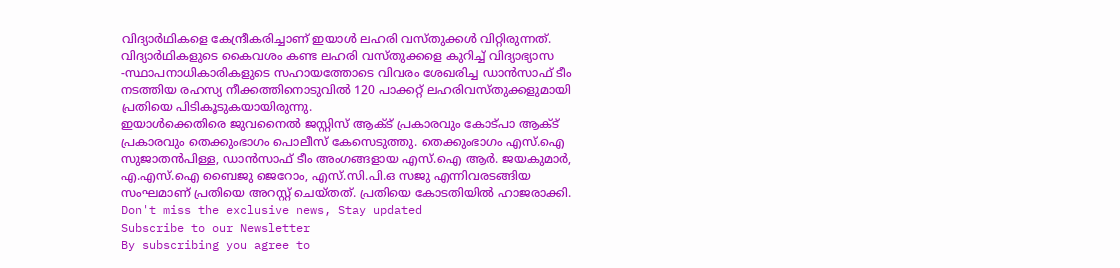വിദ്യാർഥികളെ കേന്ദ്രീകരിച്ചാണ് ഇയാൾ ലഹരി വസ്തുക്കൾ വിറ്റിരുന്നത്. വിദ്യാർഥികളുടെ കൈവശം കണ്ട ലഹരി വസ്തുക്കളെ കുറിച്ച് വിദ്യാഭ്യാസ -സ്ഥാപനാധികാരികളുടെ സഹായത്തോടെ വിവരം ശേഖരിച്ച ഡാൻസാഫ് ടീം നടത്തിയ രഹസ്യ നീക്കത്തിനൊടുവിൽ 120 പാക്കറ്റ് ലഹരിവസ്തുക്കളുമായി പ്രതിയെ പിടികൂടുകയായിരുന്നു.
ഇയാൾക്കെതിരെ ജുവനൈൽ ജസ്റ്റിസ് ആക്ട് പ്രകാരവും കോട്പാ ആക്ട് പ്രകാരവും തെക്കുംഭാഗം പൊലീസ് കേസെടുത്തു. തെക്കുംഭാഗം എസ്.ഐ സുജാതൻപിള്ള, ഡാൻസാഫ് ടീം അംഗങ്ങളായ എസ്.ഐ ആർ. ജയകുമാർ, എ.എസ്.ഐ ബൈജു ജെറോം, എസ്.സി.പി.ഒ സജു എന്നിവരടങ്ങിയ സംഘമാണ് പ്രതിയെ അറസ്റ്റ് ചെയ്തത്. പ്രതിയെ കോടതിയിൽ ഹാജരാക്കി.
Don't miss the exclusive news, Stay updated
Subscribe to our Newsletter
By subscribing you agree to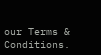our Terms & Conditions.